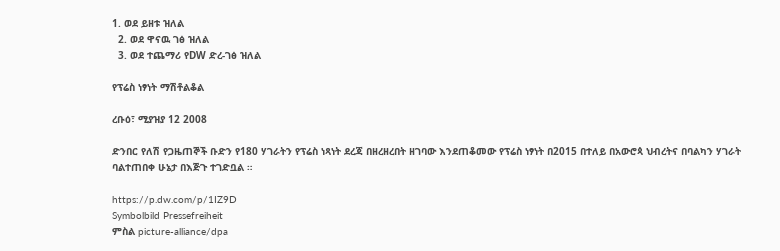1. ወደ ይዘቱ ዝለል
  2. ወደ ዋናዉ ገፅ ዝለል
  3. ወደ ተጨማሪ የDW ድረ-ገፅ ዝለል

የፕሬስ ነፃነት ማሽቶልቆል

ረቡዕ፣ ሚያዝያ 12 2008

ድንበር የለሽ የጋዜጠኞች ቡድን የ180 ሃገራትን የፕሬስ ነጻነት ደረጃ በዘረዘረበት ዘገባው እንደጠቆመው የፕሬስ ነፃነት በ2015 በተለይ በአውሮጳ ህብረትና በባልካን ሃገራት ባልተጠበቀ ሁኔታ በእጅጉ ተገድቧል ።

https://p.dw.com/p/1IZ9D
Symbolbild Pressefreiheit
ምስል picture-alliance/dpa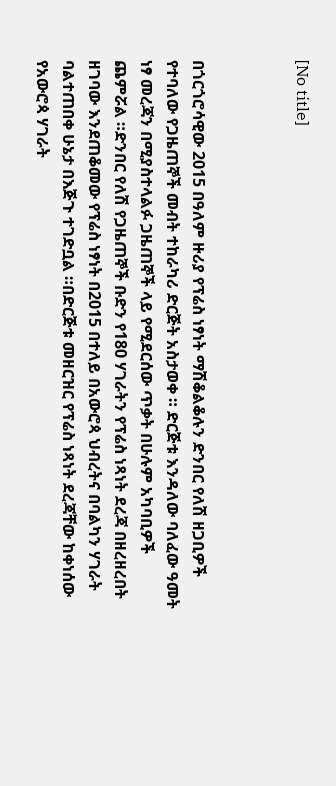[No title]



በጎርጎሮሳዊው 2015 በዓለም ዙሪያ የፕሬስ ነፃነት ማሽቆልቆሉን ድንበር የለሽ ዘጋቢዎች የተባለው የጋዜጠኞች መብት ተከራካሪ ድርጅት አስታወቀ ። ድርጅቱ እንዳለው ባለፈው ዓመት ነፃ መረጃን በሚያስተላልፉ ጋዜጠኞች ላይ የሚደርሰው ጥቃት በሁሉም አካባቢዎች ጨምሯል ።ድንበር የለሽ የጋዜጠኞች ቡድን የ180 ሃገራትን የፕሬስ ነጻነት ደረጃ በዘረዘረበት ዘገባው እንደጠቆመው የፕሬስ ነፃነት በ2015 በተለይ በአውሮጳ ህብረትና በባልካን ሃገራት ባልተጠበቀ ሁኔታ በእጅጉ ተገድቧል ።በድርጅቱ መዘርዝር የፕሬስ ነጻነት ደረጃቸው ከቀነሰው የአውሮጳ ሃገራት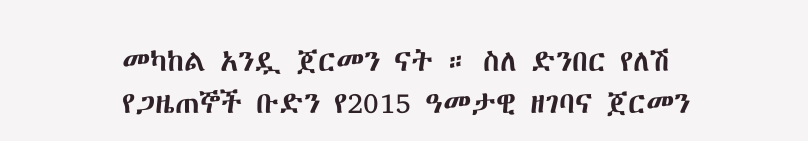መካከል አንዷ ጀርመን ናት ። ስለ ድንበር የለሽ የጋዜጠኞች ቡድን የ2015 ዓመታዊ ዘገባና ጀርመን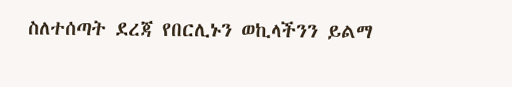ስለተሰጣት ደረጃ የበርሊኑን ወኪላችንን ይልማ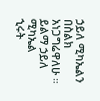ኃይለ ሚካኤልን በስልክ አነጋግሬዋለሁ ።
ይልማ ኃይለ ሚካኤል
ኂሩት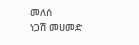መለሰ
ነጋሽ መሀመድ